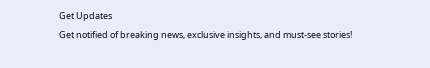Get Updates
Get notified of breaking news, exclusive insights, and must-see stories!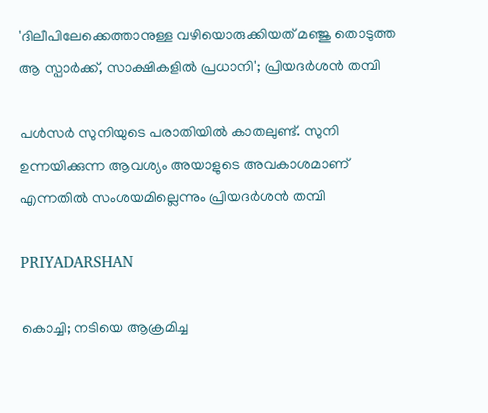'ദിലീപിലേക്കെത്താനുള്ള വഴിയൊരുക്കിയത് മഞ്ജു തൊടുത്ത ആ സ്പാര്‍ക്ക്, സാക്ഷികളില്‍ പ്രധാനി'; പ്രിയദര്‍ശന്‍ തമ്പി

പള്‍സര്‍ സുനിയുടെ പരാതിയില്‍ കാതലുണ്ട്. സുനി ഉന്നയിക്കുന്ന ആവശ്യം അയാളുടെ അവകാശമാണ് എന്നതില്‍ സംശയമില്ലെന്നും പ്രിയദര്‍ശന്‍ തമ്പി

PRIYADARSHAN

കൊച്ചി; നടിയെ ആക്രമിച്ച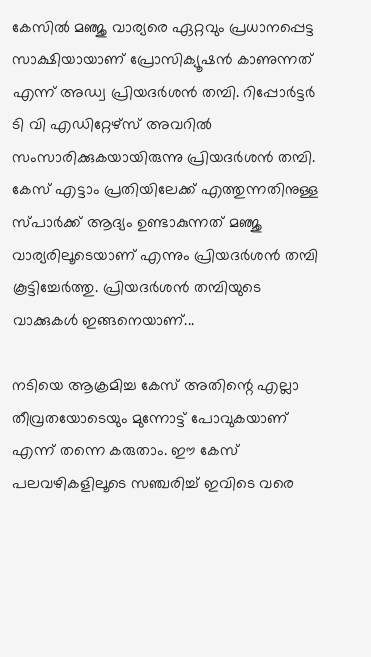കേസില്‍ മഞ്ജു വാര്യരെ ഏറ്റവും പ്രധാനപ്പെട്ട സാക്ഷിയായാണ് പ്രോസിക്യൂഷന്‍ കാണുന്നത് എന്ന് അഡ്വ പ്രിയദര്‍ശന്‍ തമ്പി. റിപ്പോര്‍ട്ടര്‍ ടി വി എഡിറ്റേഴ്‌സ് അവറില്‍ സംസാരിക്കുകയായിരുന്നു പ്രിയദര്‍ശന്‍ തമ്പി. കേസ് എട്ടാം പ്രതിയിലേക്ക് എത്തുന്നതിനുള്ള സ്പാര്‍ക്ക് ആദ്യം ഉണ്ടാകുന്നത് മഞ്ജു വാര്യരിലൂടെയാണ് എന്നും പ്രിയദര്‍ശന്‍ തമ്പി കൂട്ടിച്ചേര്‍ത്തു. പ്രിയദര്‍ശന്‍ തമ്പിയുടെ വാക്കുകള്‍ ഇങ്ങനെയാണ്...

നടിയെ ആക്രമിച്ച കേസ് അതിന്റെ എല്ലാ തീവ്രതയോടെയും മുന്നോട്ട് പോവുകയാണ് എന്ന് തന്നെ കരുതാം. ഈ കേസ് പലവഴികളിലൂടെ സഞ്ചരിച്ച് ഇവിടെ വരെ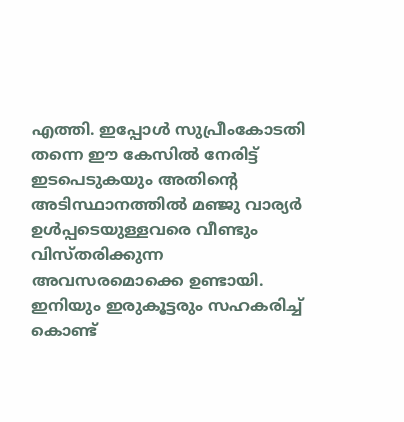എത്തി. ഇപ്പോള്‍ സുപ്രീംകോടതി തന്നെ ഈ കേസില്‍ നേരിട്ട് ഇടപെടുകയും അതിന്റെ അടിസ്ഥാനത്തില്‍ മഞ്ജു വാര്യര്‍ ഉള്‍പ്പടെയുള്ളവരെ വീണ്ടും വിസ്തരിക്കുന്ന അവസരമൊക്കെ ഉണ്ടായി. ഇനിയും ഇരുകൂട്ടരും സഹകരിച്ച് കൊണ്ട്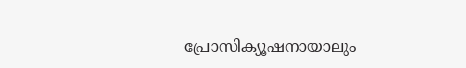പ്രോസിക്യൂഷനായാലും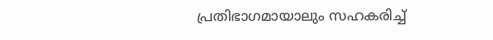പ്രതിഭാഗമായാലും സഹകരിച്ച്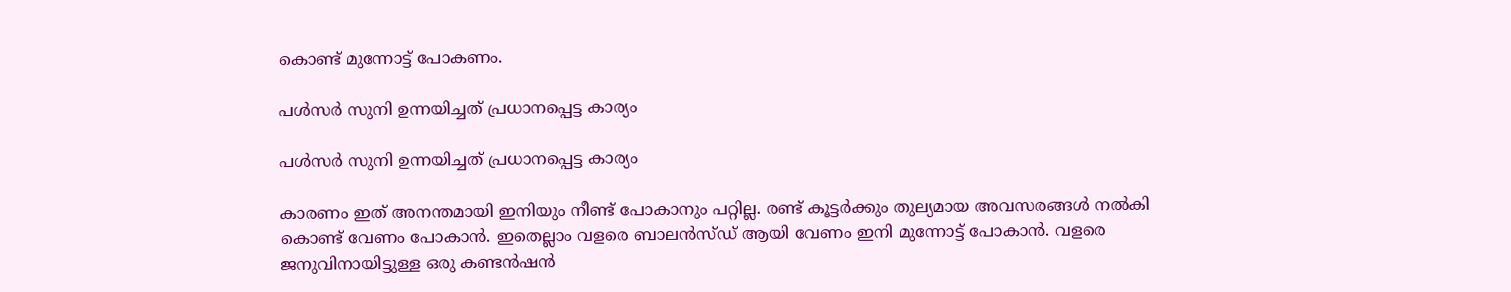കൊണ്ട് മുന്നോട്ട് പോകണം.

പള്‍സര്‍ സുനി ഉന്നയിച്ചത് പ്രധാനപ്പെട്ട കാര്യം

പള്‍സര്‍ സുനി ഉന്നയിച്ചത് പ്രധാനപ്പെട്ട കാര്യം

കാരണം ഇത് അനന്തമായി ഇനിയും നീണ്ട് പോകാനും പറ്റില്ല. രണ്ട് കൂട്ടര്‍ക്കും തുല്യമായ അവസരങ്ങള്‍ നല്‍കി കൊണ്ട് വേണം പോകാന്‍. ഇതെല്ലാം വളരെ ബാലന്‍സ്ഡ് ആയി വേണം ഇനി മുന്നോട്ട് പോകാന്‍. വളരെ ജനുവിനായിട്ടുള്ള ഒരു കണ്ടന്‍ഷന്‍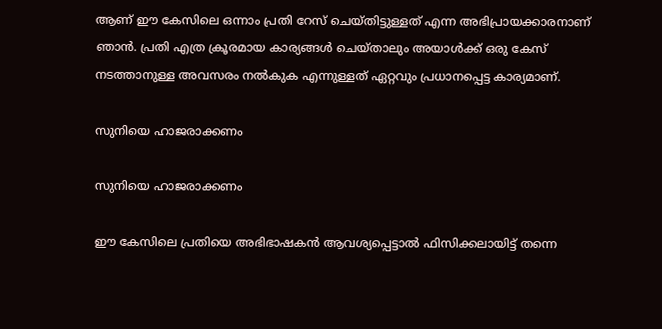ആണ് ഈ കേസിലെ ഒന്നാം പ്രതി റേസ് ചെയ്തിട്ടുള്ളത് എന്ന അഭിപ്രായക്കാരനാണ് ഞാന്‍. പ്രതി എത്ര ക്രൂരമായ കാര്യങ്ങള്‍ ചെയ്താലും അയാള്‍ക്ക് ഒരു കേസ് നടത്താനുള്ള അവസരം നല്‍കുക എന്നുള്ളത് ഏറ്റവും പ്രധാനപ്പെട്ട കാര്യമാണ്.

സുനിയെ ഹാജരാക്കണം

സുനിയെ ഹാജരാക്കണം

ഈ കേസിലെ പ്രതിയെ അഭിഭാഷകന്‍ ആവശ്യപ്പെട്ടാല്‍ ഫിസിക്കലായിട്ട് തന്നെ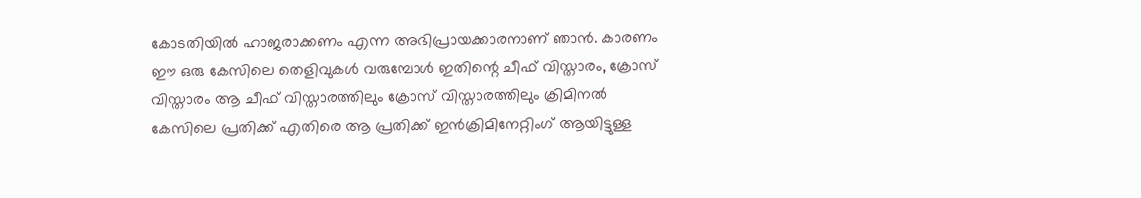കോടതിയില്‍ ഹാജരാക്കണം എന്ന അഭിപ്രായക്കാരനാണ് ഞാന്‍. കാരണം ഈ ഒരു കേസിലെ തെളിവുകള്‍ വരുമ്പോള്‍ ഇതിന്റെ ചീഫ് വിസ്താരം, ക്രോസ് വിസ്താരം ആ ചീഫ് വിസ്താരത്തിലും ക്രോസ് വിസ്താരത്തിലും ക്രിമിനല്‍ കേസിലെ പ്രതിക്ക് എതിരെ ആ പ്രതിക്ക് ഇന്‍ക്രിമിനേറ്റിംഗ് ആയിട്ടുള്ള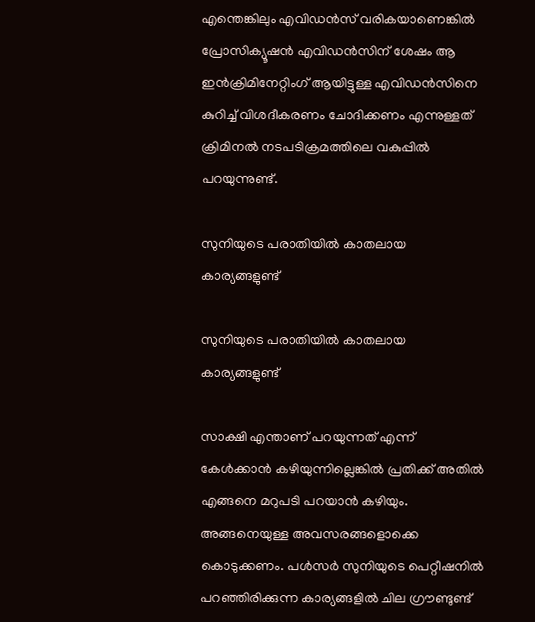എന്തെങ്കിലും എവിഡന്‍സ് വരികയാണെങ്കില്‍ പ്രോസിക്യൂഷന്‍ എവിഡന്‍സിന് ശേഷം ആ ഇന്‍ക്രിമിനേറ്റിംഗ് ആയിട്ടുള്ള എവിഡന്‍സിനെ കുറിച്ച് വിശദീകരണം ചോദിക്കണം എന്നുള്ളത് ക്രിമിനല്‍ നടപടിക്രമത്തിലെ വകുപ്പില്‍ പറയുന്നുണ്ട്.

സുനിയുടെ പരാതിയില്‍ കാതലായ കാര്യങ്ങളുണ്ട്

സുനിയുടെ പരാതിയില്‍ കാതലായ കാര്യങ്ങളുണ്ട്

സാക്ഷി എന്താണ് പറയുന്നത് എന്ന് കേള്‍ക്കാന്‍ കഴിയുന്നില്ലെങ്കില്‍ പ്രതിക്ക് അതില്‍ എങ്ങനെ മറുപടി പറയാന്‍ കഴിയും. അങ്ങനെയുള്ള അവസരങ്ങളൊക്കെ കൊടുക്കണം. പള്‍സര്‍ സുനിയുടെ പെറ്റീഷനില്‍ പറഞ്ഞിരിക്കുന്ന കാര്യങ്ങളില്‍ ചില ഗ്രൗണ്ടുണ്ട്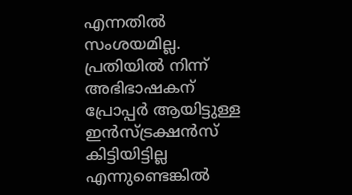എന്നതില്‍ സംശയമില്ല. പ്രതിയില്‍ നിന്ന് അഭിഭാഷകന് പ്രോപ്പര്‍ ആയിട്ടുള്ള ഇന്‍സ്ട്രക്ഷന്‍സ് കിട്ടിയിട്ടില്ല എന്നുണ്ടെങ്കില്‍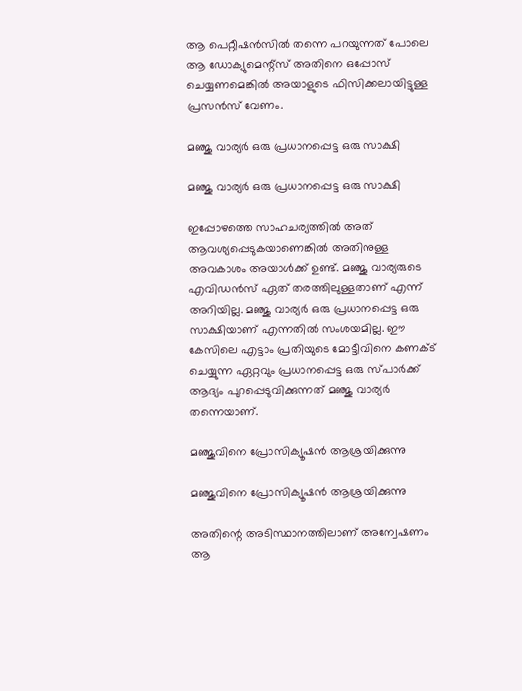ആ പെറ്റീഷന്‍സില്‍ തന്നെ പറയുന്നത് പോലെ ആ ഡോക്യുമെന്റ്‌സ് അതിനെ ഒപ്പോസ് ചെയ്യണമെങ്കില്‍ അയാളുടെ ഫിസിക്കലായിട്ടുള്ള പ്രസന്‍സ് വേണം.

മഞ്ജു വാര്യര്‍ ഒരു പ്രധാനപ്പെട്ട ഒരു സാക്ഷി

മഞ്ജു വാര്യര്‍ ഒരു പ്രധാനപ്പെട്ട ഒരു സാക്ഷി

ഇപ്പോഴത്തെ സാഹചര്യത്തില്‍ അത് ആവശ്യപ്പെടുകയാണെങ്കില്‍ അതിനുള്ള അവകാശം അയാള്‍ക്ക് ഉണ്ട്. മഞ്ജു വാര്യരുടെ എവിഡന്‍സ് ഏത് തരത്തിലുള്ളതാണ് എന്ന് അറിയില്ല. മഞ്ജു വാര്യര്‍ ഒരു പ്രധാനപ്പെട്ട ഒരു സാക്ഷിയാണ് എന്നതില്‍ സംശയമില്ല. ഈ കേസിലെ എട്ടാം പ്രതിയുടെ മോട്ടീവിനെ കണക്ട് ചെയ്യുന്ന ഏറ്റവും പ്രധാനപ്പെട്ട ഒരു സ്പാര്‍ക്ക് ആദ്യം പുറപ്പെടുവിക്കുന്നത് മഞ്ജു വാര്യര്‍ തന്നെയാണ്.

മഞ്ജുവിനെ പ്രോസിക്യൂഷന്‍ ആശ്രയിക്കുന്നു

മഞ്ജുവിനെ പ്രോസിക്യൂഷന്‍ ആശ്രയിക്കുന്നു

അതിന്റെ അടിസ്ഥാനത്തിലാണ് അന്വേഷണം ആ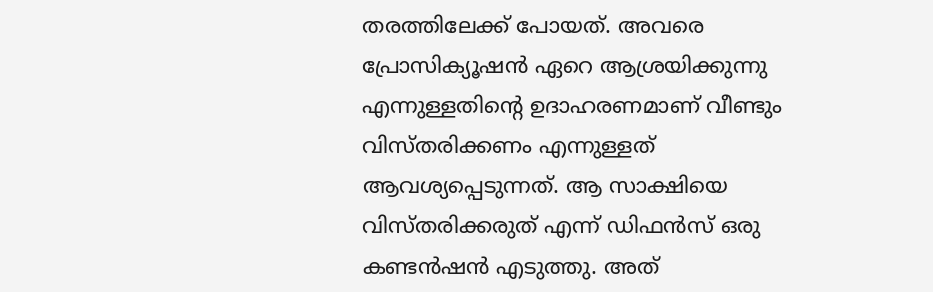തരത്തിലേക്ക് പോയത്. അവരെ പ്രോസിക്യൂഷന്‍ ഏറെ ആശ്രയിക്കുന്നു എന്നുള്ളതിന്റെ ഉദാഹരണമാണ് വീണ്ടും വിസ്തരിക്കണം എന്നുള്ളത് ആവശ്യപ്പെടുന്നത്. ആ സാക്ഷിയെ വിസ്തരിക്കരുത് എന്ന് ഡിഫന്‍സ് ഒരു കണ്ടന്‍ഷന്‍ എടുത്തു. അത്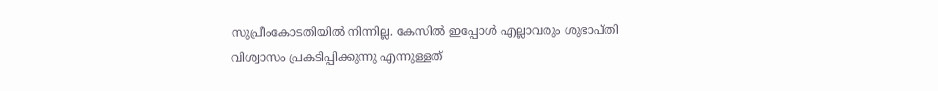സുപ്രീംകോടതിയില്‍ നിന്നില്ല. കേസില്‍ ഇപ്പോള്‍ എല്ലാവരും ശുഭാപ്തി വിശ്വാസം പ്രകടിപ്പിക്കുന്നു എന്നുള്ളത്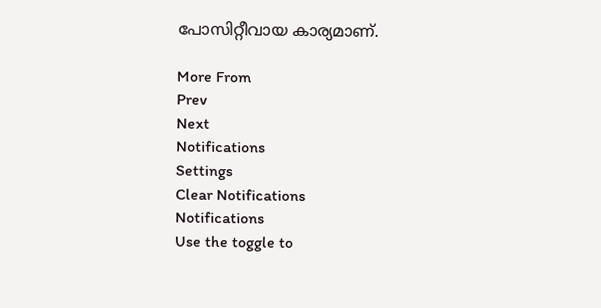പോസിറ്റീവായ കാര്യമാണ്.

More From
Prev
Next
Notifications
Settings
Clear Notifications
Notifications
Use the toggle to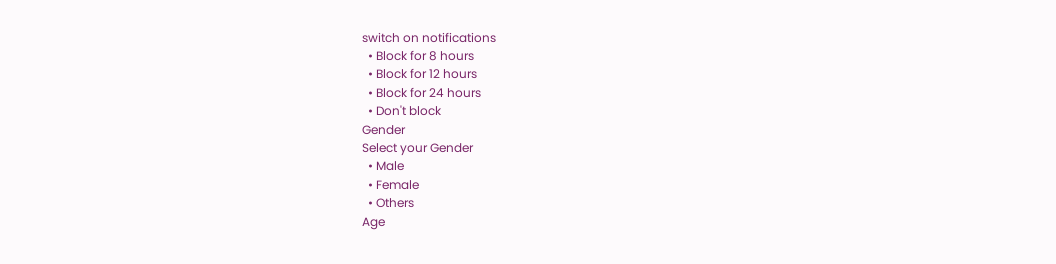switch on notifications
  • Block for 8 hours
  • Block for 12 hours
  • Block for 24 hours
  • Don't block
Gender
Select your Gender
  • Male
  • Female
  • Others
Age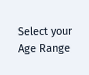Select your Age Range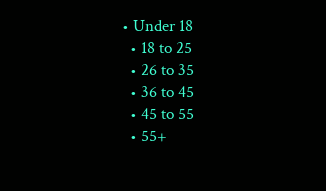• Under 18
  • 18 to 25
  • 26 to 35
  • 36 to 45
  • 45 to 55
  • 55+